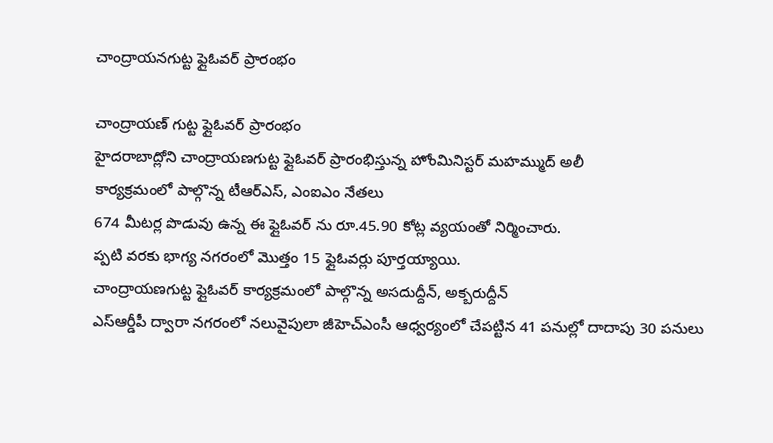చాంద్రాయనగుట్ట ఫ్లైఓవర్ ప్రారంభం

చాంద్రాయణ్ గుట్ట ఫ్లైఓవర్ ప్రారంభం
హైదరాబాద్లోని చాంద్రాయణగుట్ట ఫ్లైఓవర్ ప్రారంభిస్తున్న హోంమినిస్టర్ మహమ్ముద్ అలీ
కార్యక్రమంలో పాల్గొన్న టీఆర్ఎస్, ఎంఐఎం నేతలు
674 మీటర్ల పొడువు ఉన్న ఈ ఫ్లైఓవర్ ను రూ.45.90 కోట్ల వ్యయంతో నిర్మించారు.
ప్పటి వరకు భాగ్య నగరంలో మొత్తం 15 ఫ్లైఓవర్లు పూర్తయ్యాయి.
చాంద్రాయణగుట్ట ఫ్లైఓవర్ కార్యక్రమంలో పాల్గొన్న అసదుద్దీన్, అక్బరుద్దీన్
ఎస్ఆర్డీపీ ద్వారా నగరంలో నలువైపులా జీహెచ్ఎంసీ ఆధ్వర్యంలో చేపట్టిన 41 పనుల్లో దాదాపు 30 పనులు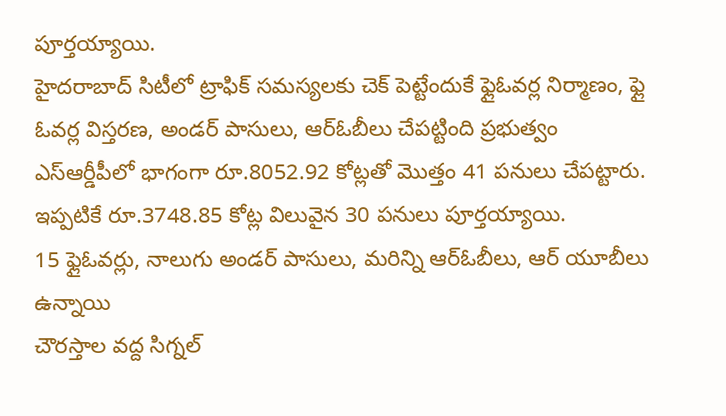పూర్తయ్యాయి.
హైదరాబాద్ సిటీలో ట్రాఫిక్ సమస్యలకు చెక్ పెట్టేందుకే ఫ్లైఓవర్ల నిర్మాణం, ఫ్లై ఓవర్ల విస్తరణ, అండర్ పాసులు, ఆర్ఓబీలు చేపట్టింది ప్రభుత్వం
ఎస్ఆర్డీపీలో భాగంగా రూ.8052.92 కోట్లతో మొత్తం 41 పనులు చేపట్టారు. ఇప్పటికే రూ.3748.85 కోట్ల విలువైన 30 పనులు పూర్తయ్యాయి.
15 ఫ్లైఓవర్లు, నాలుగు అండర్ పాసులు, మరిన్ని ఆర్ఓబీలు, ఆర్ యూబీలు ఉన్నాయి
చౌరస్తాల వద్ద సిగ్నల్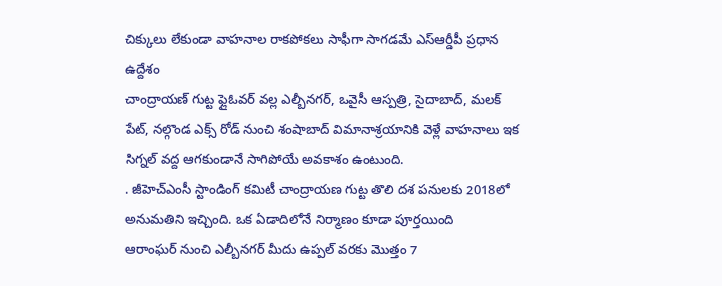చిక్కులు లేకుండా వాహనాల రాకపోకలు సాఫీగా సాగడమే ఎస్ఆర్డీపీ ప్రధాన ఉద్దేశం
చాంద్రాయణ్ గుట్ట ఫ్లైఓవర్ వల్ల ఎల్బీనగర్, ఒవైసీ ఆస్పత్రి, సైదాబాద్, మలక్ పేట్, నల్గొండ ఎక్స్ రోడ్ నుంచి శంషాబాద్ విమానాశ్రయానికి వెళ్లే వాహనాలు ఇక సిగ్నల్ వద్ద ఆగకుండానే సాగిపోయే అవకాశం ఉంటుంది.
. జీహెచ్ఎంసీ స్టాండింగ్ కమిటీ చాంద్రాయణ గుట్ట తొలి దశ పనులకు 2018లో అనుమతిని ఇచ్చింది. ఒక ఏడాదిలోనే నిర్మాణం కూడా పూర్తయింది
ఆరాంఘర్ నుంచి ఎల్బీనగర్ మీదు ఉప్పల్ వరకు మొత్తం 7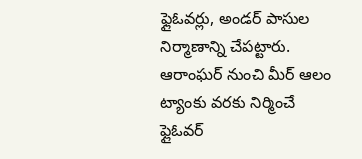ఫ్లైఓవర్లు, అండర్ పాసుల నిర్మాణాన్ని చేపట్టారు.
ఆరాంఘర్ నుంచి మీర్ ఆలం ట్యాంకు వరకు నిర్మించే ఫ్లైఓవర్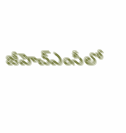జీహెచ్ఎంసీలో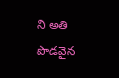ని అతి పొడవైన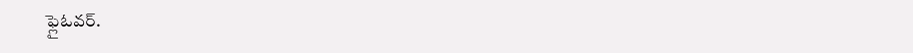ఫ్లైఓవర్.